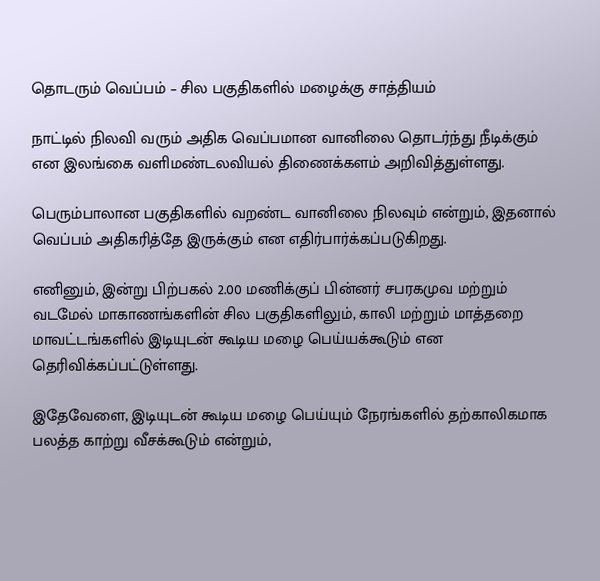தொடரும் வெப்பம் – சில பகுதிகளில் மழைக்கு சாத்தியம்

நாட்டில் நிலவி வரும் அதிக வெப்பமான வானிலை தொடர்ந்து நீடிக்கும் என இலங்கை வளிமண்டலவியல் திணைக்களம் அறிவித்துள்ளது.

பெரும்பாலான பகுதிகளில் வறண்ட வானிலை நிலவும் என்றும், இதனால் வெப்பம் அதிகரித்தே இருக்கும் என எதிர்பார்க்கப்படுகிறது.

எனினும், இன்று பிற்பகல் 2.00 மணிக்குப் பின்னர் சபரகமுவ மற்றும் வடமேல் மாகாணங்களின் சில பகுதிகளிலும், காலி மற்றும் மாத்தறை மாவட்டங்களில் இடியுடன் கூடிய மழை பெய்யக்கூடும் என தெரிவிக்கப்பட்டுள்ளது.

இதேவேளை, இடியுடன் கூடிய மழை பெய்யும் நேரங்களில் தற்காலிகமாக பலத்த காற்று வீசக்கூடும் என்றும்,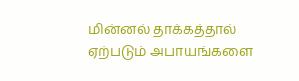மின்னல் தாக்கத்தால் ஏற்படும் அபாயங்களை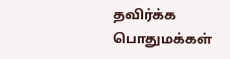தவிர்க்க பொதுமக்கள்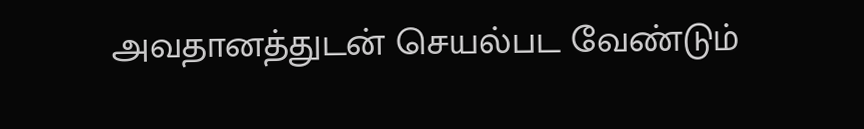அவதானத்துடன் செயல்பட வேண்டும்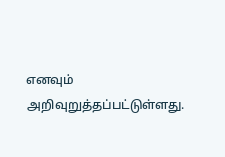எனவும் அறிவுறுத்தப்பட்டுள்ளது.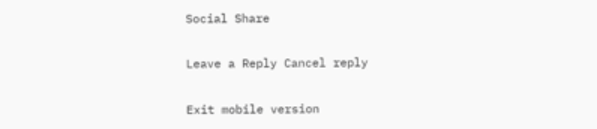Social Share

Leave a Reply Cancel reply

Exit mobile version